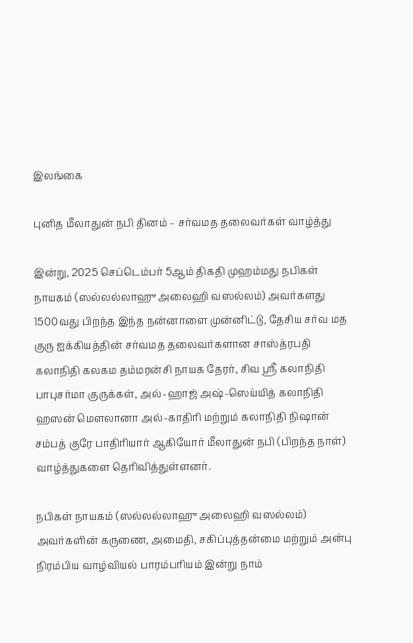இலங்கை

புனித மீலாதுன் நபி தினம் – சர்வமத தலைவர்கள் வாழ்த்து

இன்று, 2025 செப்டெம்பர் 5ஆம் திகதி முஹம்மது நபிகள் நாயகம் (ஸல்லல்லாஹு அலைஹி வஸல்லம்) அவர்களது 1500வது பிறந்த இந்த நன்னாளை முன்னிட்டு, தேசிய சர்வ மத குரு ஐக்கியத்தின் சர்வமத தலைவர்களான சாஸ்த்ரபதி கலாநிதி கலகம தம்மரன்சி நாயக தேரர், சிவ ஸ்ரீ கலாநிதி பாபுசர்மா குருக்கள், அல்-ஹாஜ் அஷ்-ஸெய்யித் கலாநிதி ஹஸன் மெளலானா அல்-காதிரி மற்றும் கலாநிதி நிஷான் சம்பத் குரே பாதிரியார் ஆகியோர் மீலாதுன் நபி (பிறந்த நாள்) வாழ்த்துகளை தெரிவித்துள்ளனர்.

நபிகள் நாயகம் (ஸல்லல்லாஹு அலைஹி வஸல்லம்) அவர்களின் கருணை, அமைதி, சகிப்புத்தன்மை மற்றும் அன்பு நிரம்பிய வாழ்வியல் பாரம்பரியம் இன்று நாம்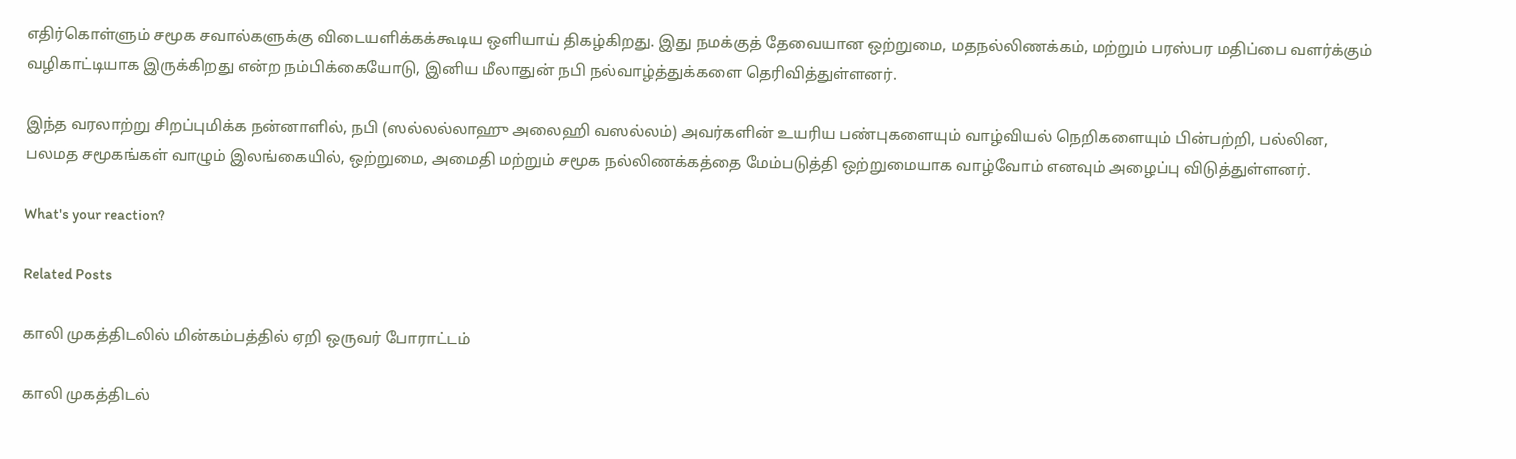எதிர்கொள்ளும் சமூக சவால்களுக்கு விடையளிக்கக்கூடிய ஒளியாய் திகழ்கிறது. இது நமக்குத் தேவையான ஒற்றுமை, மதநல்லிணக்கம், மற்றும் பரஸ்பர மதிப்பை வளர்க்கும் வழிகாட்டியாக இருக்கிறது என்ற நம்பிக்கையோடு, இனிய மீலாதுன் நபி நல்வாழ்த்துக்களை தெரிவித்துள்ளனர்.

இந்த வரலாற்று சிறப்புமிக்க நன்னாளில், நபி (ஸல்லல்லாஹு அலைஹி வஸல்லம்) அவர்களின் உயரிய பண்புகளையும் வாழ்வியல் நெறிகளையும் பின்பற்றி, பல்லின, பலமத சமூகங்கள் வாழும் இலங்கையில், ஒற்றுமை, அமைதி மற்றும் சமூக நல்லிணக்கத்தை மேம்படுத்தி ஒற்றுமையாக வாழ்வோம் எனவும் அழைப்பு விடுத்துள்ளனர்.

What's your reaction?

Related Posts

காலி முகத்திடலில் மின்கம்பத்தில் ஏறி ஒருவர் போராட்டம்

காலி முகத்திடல்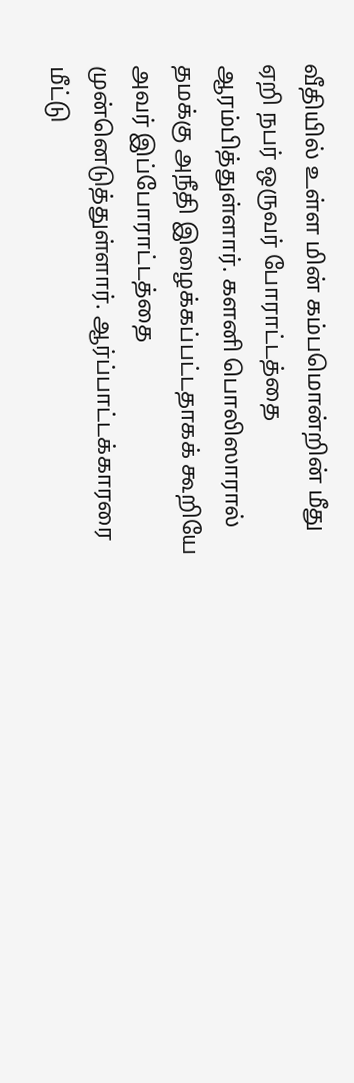வீதியில் உள்ள மின் கம்பமொன்றின் மீது ஏறி நபர் ஒருவர் போராட்டத்தை ஆரம்பித்துள்ளார். களனி பொலிஸாரால் தமக்கு அநீதி இழைக்கப்பட்டதாகக் கூறியே அவர் இப்போராட்டத்தை முன்னெடுத்துள்ளார். ஆர்ப்பாட்டக்காரரை மீட்டு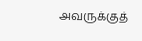அவருக்குத்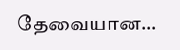தேவையான…